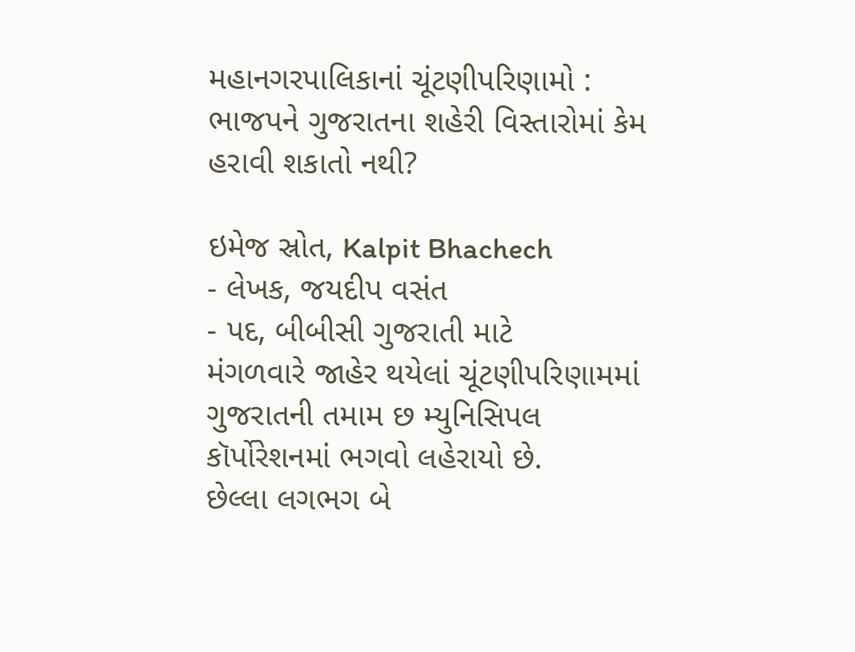મહાનગરપાલિકાનાં ચૂંટણીપરિણામો : ભાજપને ગુજરાતના શહેરી વિસ્તારોમાં કેમ હરાવી શકાતો નથી?

ઇમેજ સ્રોત, Kalpit Bhachech
- લેખક, જયદીપ વસંત
- પદ, બીબીસી ગુજરાતી માટે
મંગળવારે જાહેર થયેલાં ચૂંટણીપરિણામમાં ગુજરાતની તમામ છ મ્યુનિસિપલ કૉર્પોરેશનમાં ભગવો લહેરાયો છે.
છેલ્લા લગભગ બે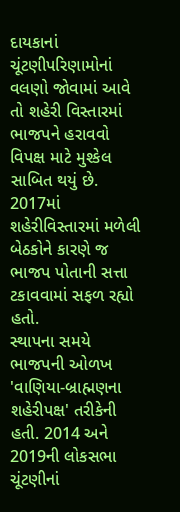દાયકાનાં ચૂંટણીપરિણામોનાં વલણો જોવામાં આવે તો શહેરી વિસ્તારમાં ભાજપને હરાવવો વિપક્ષ માટે મુશ્કેલ સાબિત થયું છે.
2017માં શહેરીવિસ્તારમાં મળેલી બેઠકોને કારણે જ ભાજપ પોતાની સત્તા ટકાવવામાં સફળ રહ્યો હતો.
સ્થાપના સમયે ભાજપની ઓળખ 'વાણિયા-બ્રાહ્મણના શહેરીપક્ષ' તરીકેની હતી. 2014 અને 2019ની લોકસભા ચૂંટણીનાં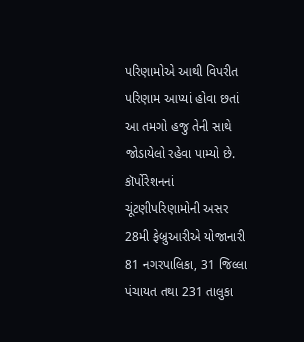પરિણામોએ આથી વિપરીત પરિણામ આપ્યાં હોવા છતાં આ તમગો હજુ તેની સાથે જોડાયેલો રહેવા પામ્યો છે.
કૉર્પોરેશનનાં ચૂંટણીપરિણામોની અસર 28મી ફેબ્રુઆરીએ યોજાનારી 81 નગરપાલિકા, 31 જિલ્લા પંચાયત તથા 231 તાલુકા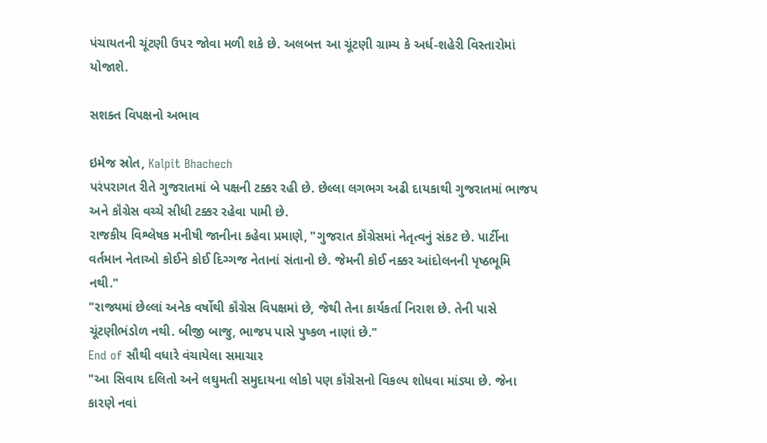પંચાયતની ચૂંટણી ઉપર જોવા મળી શકે છે. અલબત્ત આ ચૂંટણી ગ્રામ્ય કે અર્ધ-શહેરી વિસ્તારોમાં યોજાશે.

સશક્ત વિપક્ષનો અભાવ

ઇમેજ સ્રોત, Kalpit Bhachech
પરંપરાગત રીતે ગુજરાતમાં બે પક્ષની ટક્કર રહી છે. છેલ્લા લગભગ અઢી દાયકાથી ગુજરાતમાં ભાજપ અને કૉંગ્રેસ વચ્ચે સીધી ટક્કર રહેવા પામી છે.
રાજકીય વિશ્લેષક મનીષી જાનીના કહેવા પ્રમાણે, "ગુજરાત કૉંગ્રેસમાં નેતૃત્વનું સંકટ છે. પાર્ટીના વર્તમાન નેતાઓ કોઈને કોઈ દિગ્ગજ નેતાનાં સંતાનો છે. જેમની કોઈ નક્કર આંદોલનની પૃષ્ઠભૂમિ નથી."
"રાજ્યમાં છેલ્લાં અનેક વર્ષોથી કૉંગ્રેસ વિપક્ષમાં છે, જેથી તેના કાર્યકર્તા નિરાશ છે. તેની પાસે ચૂંટણીભંડોળ નથી. બીજી બાજુ, ભાજપ પાસે પુષ્કળ નાણાં છે."
End of સૌથી વધારે વંચાયેલા સમાચાર
"આ સિવાય દલિતો અને લઘુમતી સમુદાયના લોકો પણ કૉંગ્રેસનો વિકલ્પ શોધવા માંડ્યા છે. જેના કારણે નવાં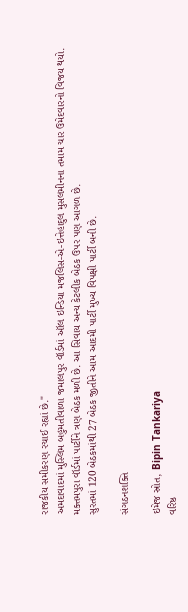રાજકીય સમીકરણ રચાઈ રહ્યાં છે."
અમદાવાદમાં મુસ્લિમ બહુમતીવાળા જમાલપુર વૉર્ડમાં ઑલ ઇન્ડિયા મજલિસ-એ-ઇત્તેહાદુલ મુસલમીનના તમામ ચાર ઉમેદવારનો વિજય થયો.
મક્તમપુરા વૉર્ડમાં પાર્ટીને ત્રણ બેઠક મળી છે. આ સિવાય અન્ય કેટલીક બેઠક ઉપર પણ આગળ છે.
સુરતમાં 120 બેઠકમાંથી 27 બેઠક જીતીને આમ આદમી પાર્ટી મુખ્ય વિપક્ષી પાર્ટી બની છે.

સંગઠનશક્તિ

ઇમેજ સ્રોત, Bipin Tankariya
વરિષ્ઠ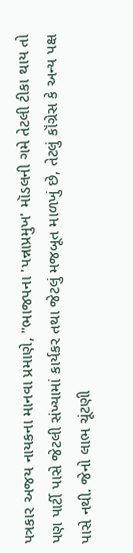પત્રકાર અજય નાયકના માનવા પ્રમાણે, "ભાજપના 'પન્નાપ્રમુખ' મૉડલની ગમે તેટલી ટીકા થાય તો પણ પાર્ટી પાસે જેટલી સંખ્યામાં કાર્યકર તથા જેટલું મજબૂત માળખું છે, તેટલું કૉંગ્રેસ કે અન્ય પક્ષ પાસે નથી. જેનો લાભ ચૂંટણી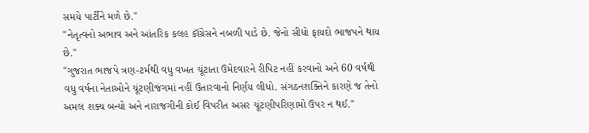સમયે પાર્ટીને મળે છે."
"નેતૃત્વનો અભાવ અને આંતરિક કલહ કૉંગ્રેસને નબળી પાડે છે. જેનો સીધો ફાયદો ભાજપને થાય છે."
"ગુજરાત ભાજપે ત્રણ-ટર્મથી વધુ વખત ચૂંટાતા ઉમેદવારને રીપિટ નહીં કરવાનો અને 60 વર્ષથી વધુ વર્ષના નેતાઓને ચૂંટણીજંગમાં નહીં ઉતારવાનો નિર્ણય લીધો. સંગઠનશક્તિને કારણે જ તેનો અમલ શક્ય બન્યો અને નારાજગીની કોઈ વિપરીત અસર ચૂંટણીપરિણામો ઉપર ન થઈ."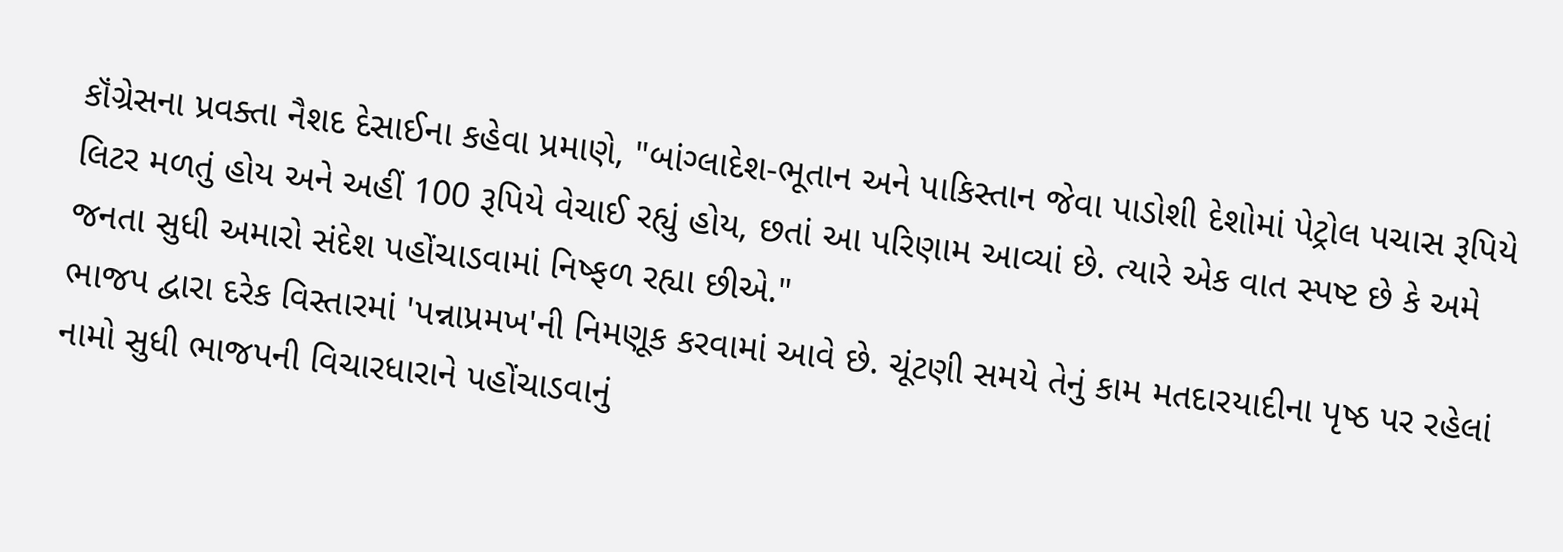કૉંગ્રેસના પ્રવક્તા નૈશદ દેસાઈના કહેવા પ્રમાણે, "બાંગ્લાદેશ-ભૂતાન અને પાકિસ્તાન જેવા પાડોશી દેશોમાં પેટ્રોલ પચાસ રૂપિયે લિટર મળતું હોય અને અહીં 100 રૂપિયે વેચાઈ રહ્યું હોય, છતાં આ પરિણામ આવ્યાં છે. ત્યારે એક વાત સ્પષ્ટ છે કે અમે જનતા સુધી અમારો સંદેશ પહોંચાડવામાં નિષ્ફળ રહ્યા છીએ."
ભાજપ દ્વારા દરેક વિસ્તારમાં 'પન્નાપ્રમખ'ની નિમણૂક કરવામાં આવે છે. ચૂંટણી સમયે તેનું કામ મતદારયાદીના પૃષ્ઠ પર રહેલાં નામો સુધી ભાજપની વિચારધારાને પહોંચાડવાનું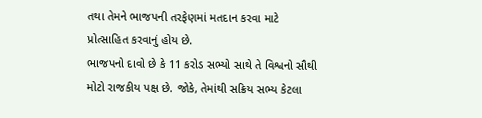તથા તેમને ભાજપની તરફેણમાં મતદાન કરવા માટે પ્રોત્સાહિત કરવાનું હોય છે.
ભાજપનો દાવો છે કે 11 કરોડ સભ્યો સાથે તે વિશ્વનો સૌથી મોટો રાજકીય પક્ષ છે. જોકે, તેમાંથી સક્રિય સભ્ય કેટલા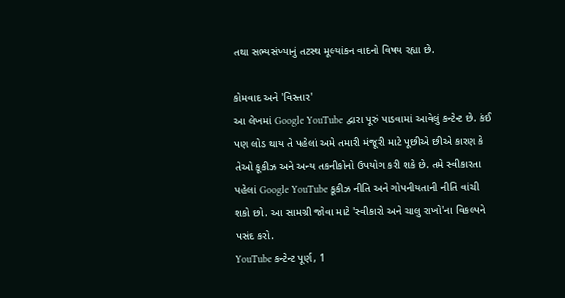તથા સભ્યસંખ્યાનું તટસ્થ મૂલ્યાંકન વાદનો વિષય રહ્યા છે.

કોમવાદ અને 'વિસ્તાર'
આ લેખમાં Google YouTube દ્વારા પૂરું પાડવામાં આવેલું કન્ટેન્ટ છે. કંઈ પણ લોડ થાય તે પહેલાં અમે તમારી મંજૂરી માટે પૂછીએ છીએ કારણ કે તેઓ કૂકીઝ અને અન્ય તકનીકોનો ઉપયોગ કરી શકે છે. તમે સ્વીકારતા પહેલાં Google YouTube કૂકીઝ નીતિ અને ગોપનીયતાની નીતિ વાંચી શકો છો. આ સામગ્રી જોવા માટે 'સ્વીકારો અને ચાલુ રાખો'ના વિકલ્પને પસંદ કરો.
YouTube કન્ટેન્ટ પૂર્ણ, 1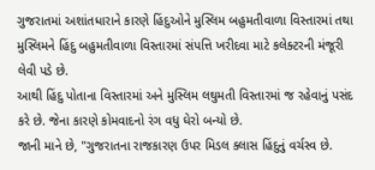ગુજરાતમાં અશાંતધારાને કારણે હિંદુઓને મુસ્લિમ બહુમતીવાળા વિસ્તારમાં તથા મુસ્લિમને હિંદુ બહુમતીવાળા વિસ્તારમાં સંપત્તિ ખરીદવા માટે કલેક્ટરની મંજૂરી લેવી પડે છે.
આથી હિંદુ પોતાના વિસ્તારમાં અને મુસ્લિમ લઘુમતી વિસ્તારમાં જ રહેવાનું પસંદ કરે છે. જેના કારણે કોમવાદનો રંગ વધુ ઘેરો બન્યો છે.
જાની માને છે, "ગુજરાતના રાજકારણ ઉપર મિડલ ક્લાસ હિંદુનું વર્ચસ્વ છે.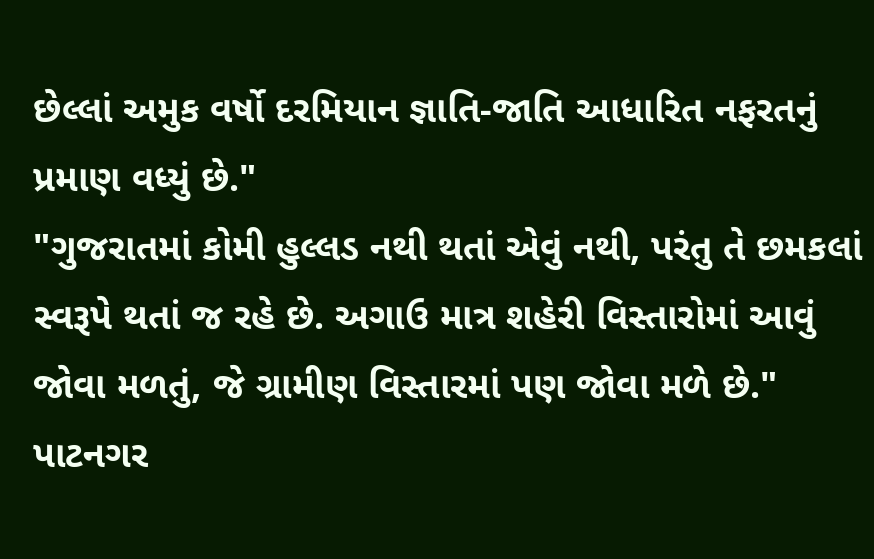છેલ્લાં અમુક વર્ષો દરમિયાન જ્ઞાતિ-જાતિ આધારિત નફરતનું પ્રમાણ વધ્યું છે."
"ગુજરાતમાં કોમી હુલ્લડ નથી થતાં એવું નથી, પરંતુ તે છમકલાં સ્વરૂપે થતાં જ રહે છે. અગાઉ માત્ર શહેરી વિસ્તારોમાં આવું જોવા મળતું, જે ગ્રામીણ વિસ્તારમાં પણ જોવા મળે છે."
પાટનગર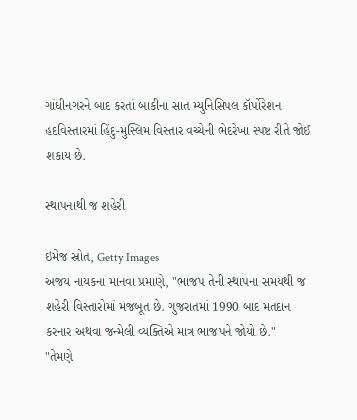ગાંધીનગરને બાદ કરતાં બાકીના સાત મ્યુનિસિપલ કૉર્પોરેશન હદવિસ્તારમાં હિંદુ-મુસ્લિમ વિસ્તાર વચ્ચેની ભેદરેખા સ્પષ્ટ રીતે જોઈ શકાય છે.

સ્થાપનાથી જ શહેરી

ઇમેજ સ્રોત, Getty Images
અજય નાયકના માનવા પ્રમાણે, "ભાજપ તેની સ્થાપના સમયથી જ શહેરી વિસ્તારોમાં મજબૂત છે. ગુજરાતમાં 1990 બાદ મતદાન કરનાર અથવા જન્મેલી વ્યક્તિએ માત્ર ભાજપને જોયો છે."
"તેમણે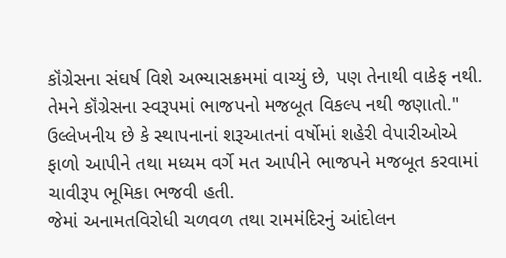કૉંગ્રેસના સંઘર્ષ વિશે અભ્યાસક્રમમાં વાચ્યું છે, પણ તેનાથી વાકેફ નથી. તેમને કૉંગ્રેસના સ્વરૂપમાં ભાજપનો મજબૂત વિકલ્પ નથી જણાતો."
ઉલ્લેખનીય છે કે સ્થાપનાનાં શરૂઆતનાં વર્ષોમાં શહેરી વેપારીઓએ ફાળો આપીને તથા મધ્યમ વર્ગે મત આપીને ભાજપને મજબૂત કરવામાં ચાવીરૂપ ભૂમિકા ભજવી હતી.
જેમાં અનામતવિરોધી ચળવળ તથા રામમંદિરનું આંદોલન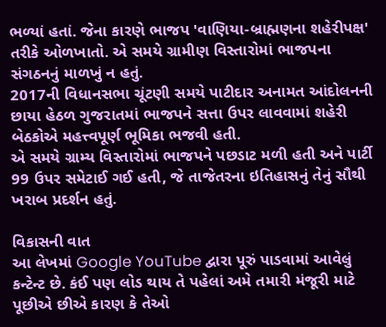ભળ્યાં હતાં. જેના કારણે ભાજપ 'વાણિયા-બ્રાહ્મણના શહેરીપક્ષ' તરીકે ઓળખાતો. એ સમયે ગ્રામીણ વિસ્તારોમાં ભાજપના સંગઠનનું માળખું ન હતું.
2017ની વિધાનસભા ચૂંટણી સમયે પાટીદાર અનામત આંદોલનની છાયા હેઠળ ગુજરાતમાં ભાજપને સત્તા ઉપર લાવવામાં શહેરી બેઠકોએ મહત્ત્વપૂર્ણ ભૂમિકા ભજવી હતી.
એ સમયે ગ્રામ્ય વિસ્તારોમાં ભાજપને પછડાટ મળી હતી અને પાર્ટી 99 ઉપર સમેટાઈ ગઈ હતી, જે તાજેતરના ઇતિહાસનું તેનું સૌથી ખરાબ પ્રદર્શન હતું.

વિકાસની વાત
આ લેખમાં Google YouTube દ્વારા પૂરું પાડવામાં આવેલું કન્ટેન્ટ છે. કંઈ પણ લોડ થાય તે પહેલાં અમે તમારી મંજૂરી માટે પૂછીએ છીએ કારણ કે તેઓ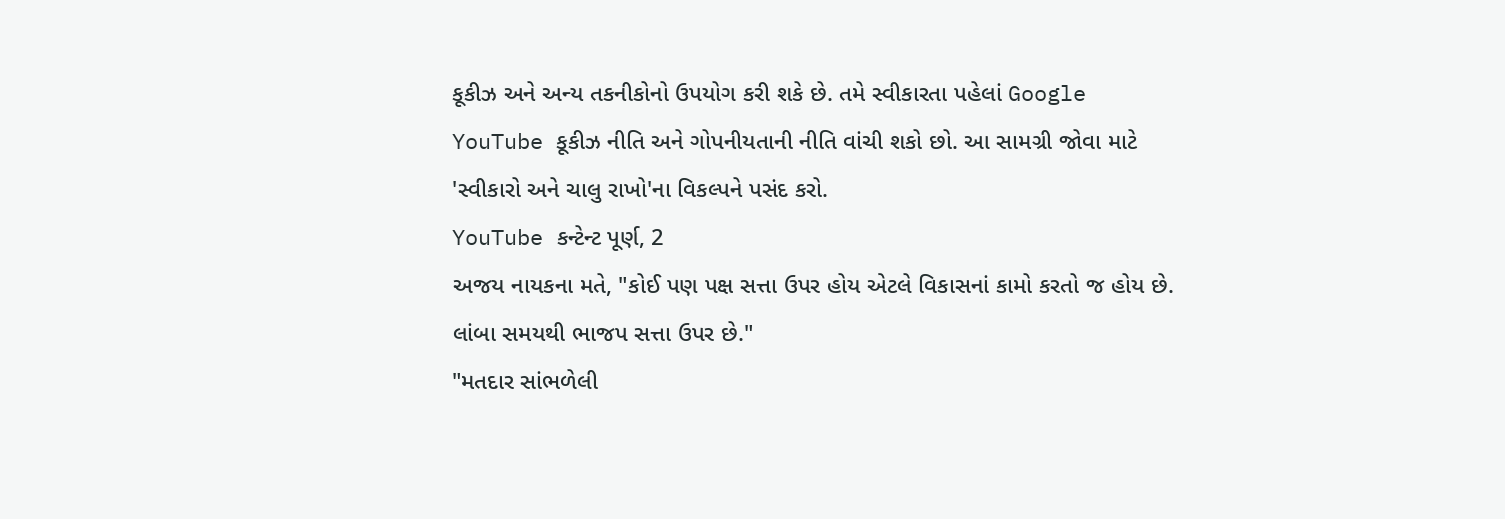કૂકીઝ અને અન્ય તકનીકોનો ઉપયોગ કરી શકે છે. તમે સ્વીકારતા પહેલાં Google YouTube કૂકીઝ નીતિ અને ગોપનીયતાની નીતિ વાંચી શકો છો. આ સામગ્રી જોવા માટે 'સ્વીકારો અને ચાલુ રાખો'ના વિકલ્પને પસંદ કરો.
YouTube કન્ટેન્ટ પૂર્ણ, 2
અજય નાયકના મતે, "કોઈ પણ પક્ષ સત્તા ઉપર હોય એટલે વિકાસનાં કામો કરતો જ હોય છે. લાંબા સમયથી ભાજપ સત્તા ઉપર છે."
"મતદાર સાંભળેલી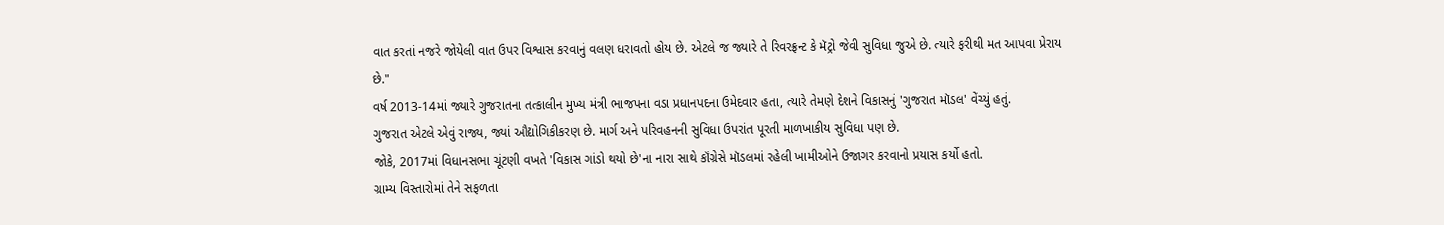વાત કરતાં નજરે જોયેલી વાત ઉપર વિશ્વાસ કરવાનું વલણ ધરાવતો હોય છે. એટલે જ જ્યારે તે રિવરફ્રન્ટ કે મૅટ્રો જેવી સુવિધા જુએ છે. ત્યારે ફરીથી મત આપવા પ્રેરાય છે."
વર્ષ 2013-14માં જ્યારે ગુજરાતના તત્કાલીન મુખ્ય મંત્રી ભાજપના વડા પ્રધાનપદના ઉમેદવાર હતા, ત્યારે તેમણે દેશને વિકાસનું 'ગુજરાત મૉડલ' વેંચ્યું હતું.
ગુજરાત એટલે એવું રાજ્ય, જ્યાં ઔદ્યોગિકીકરણ છે. માર્ગ અને પરિવહનની સુવિધા ઉપરાંત પૂરતી માળખાકીય સુવિધા પણ છે.
જોકે, 2017માં વિધાનસભા ચૂંટણી વખતે 'વિકાસ ગાંડો થયો છે'ના નારા સાથે કૉંગ્રેસે મૉડલમાં રહેલી ખામીઓને ઉજાગર કરવાનો પ્રયાસ કર્યો હતો.
ગ્રામ્ય વિસ્તારોમાં તેને સફળતા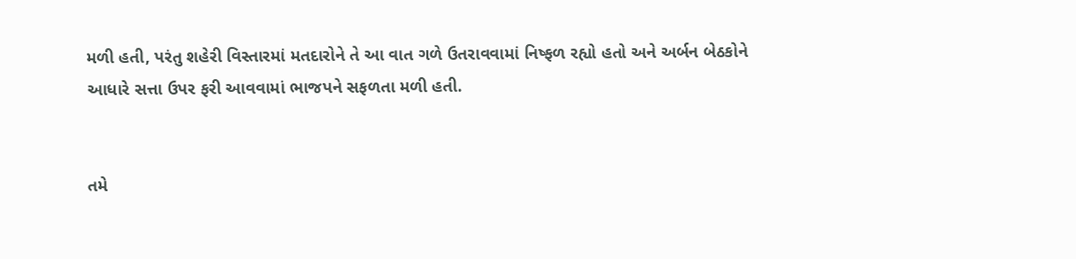મળી હતી, પરંતુ શહેરી વિસ્તારમાં મતદારોને તે આ વાત ગળે ઉતરાવવામાં નિષ્ફળ રહ્યો હતો અને અર્બન બેઠકોને આધારે સત્તા ઉપર ફરી આવવામાં ભાજપને સફળતા મળી હતી.


તમે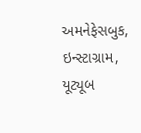અમનેફેસબુક, ઇન્સ્ટાગ્રામ, યૂટ્યૂબ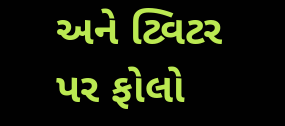અને ટ્વિટર પર ફોલો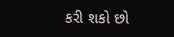કરી શકો છો